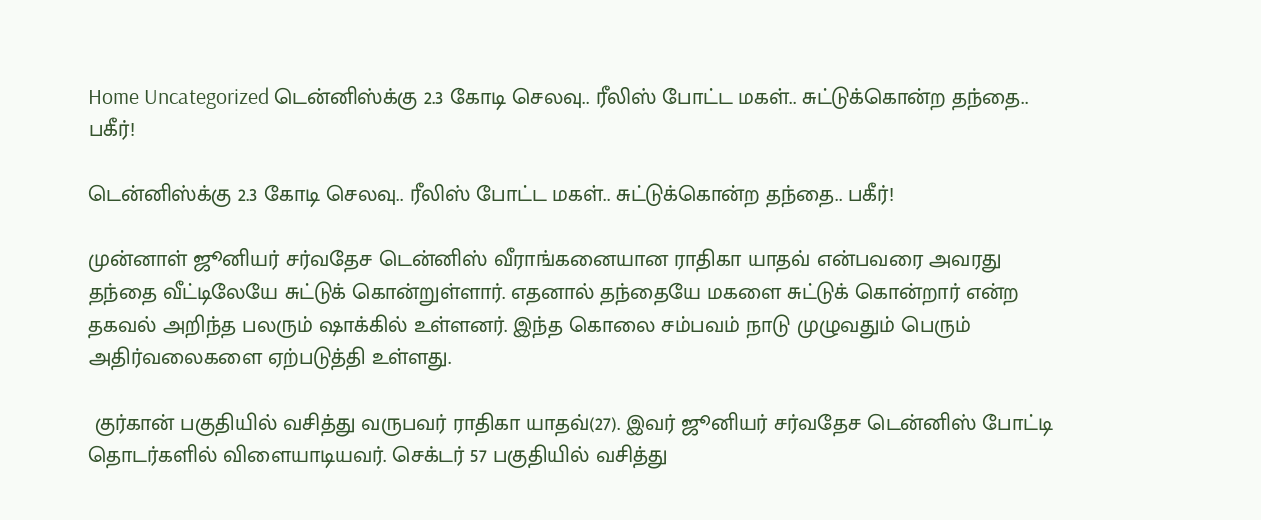Home Uncategorized டென்னிஸ்க்கு 2.3 கோடி செலவு.. ரீலிஸ் போட்ட மகள்.. சுட்டுக்கொன்ற தந்தை.. பகீர்!

டென்னிஸ்க்கு 2.3 கோடி செலவு.. ரீலிஸ் போட்ட மகள்.. சுட்டுக்கொன்ற தந்தை.. பகீர்!

முன்னாள் ஜூனியர் சர்வதேச டென்னிஸ் வீராங்கனையான ராதிகா யாதவ் என்பவரை அவரது தந்தை வீட்டிலேயே சுட்டுக் கொன்றுள்ளார். எதனால் தந்தையே மகளை சுட்டுக் கொன்றார் என்ற தகவல் அறிந்த பலரும் ஷாக்கில் உள்ளனர். இந்த கொலை சம்பவம் நாடு முழுவதும் பெரும் அதிர்வலைகளை ஏற்படுத்தி உள்ளது.

 குர்கான் பகுதியில் வசித்து வருபவர் ராதிகா யாதவ்(27). இவர் ஜூனியர் சர்வதேச டென்னிஸ் போட்டி தொடர்களில் விளையாடியவர். செக்டர் 57 பகுதியில் வசித்து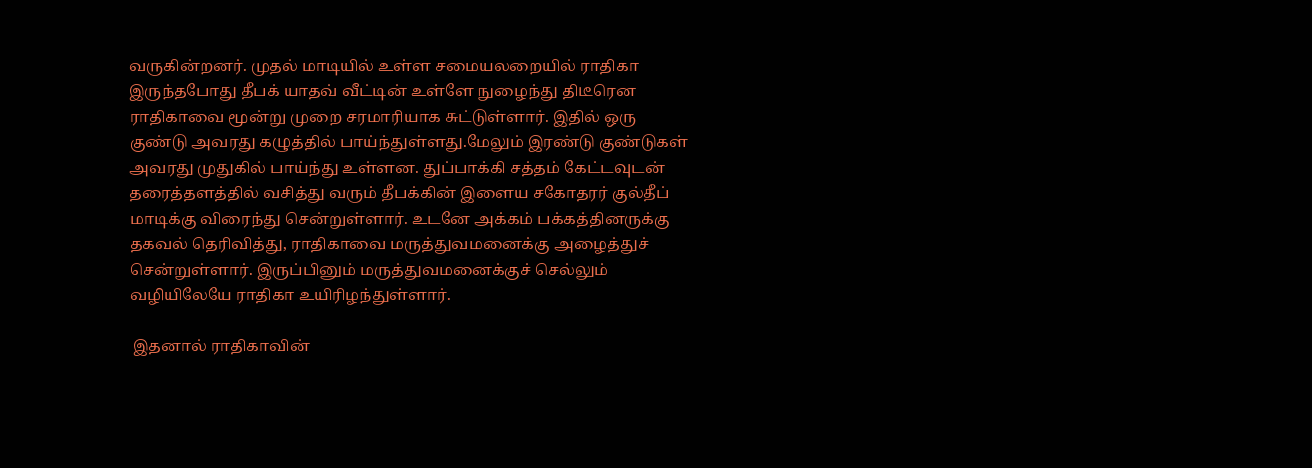வருகின்றனர். முதல் மாடியில் உள்ள சமையலறையில் ராதிகா இருந்தபோது தீபக் யாதவ் வீட்டின் உள்ளே நுழைந்து திடீரென ராதிகாவை மூன்று முறை சரமாரியாக சுட்டுள்ளார். இதில் ஒரு குண்டு அவரது கழுத்தில் பாய்ந்துள்ளது.மேலும் இரண்டு குண்டுகள் அவரது முதுகில் பாய்ந்து உள்ளன. துப்பாக்கி சத்தம் கேட்டவுடன் தரைத்தளத்தில் வசித்து வரும் தீபக்கின் இளைய சகோதரர் குல்தீப் மாடிக்கு விரைந்து சென்றுள்ளார். உடனே அக்கம் பக்கத்தினருக்கு தகவல் தெரிவித்து, ராதிகாவை மருத்துவமனைக்கு அழைத்துச் சென்றுள்ளார். இருப்பினும் மருத்துவமனைக்குச் செல்லும் வழியிலேயே ராதிகா உயிரிழந்துள்ளார்.

 இதனால் ராதிகாவின்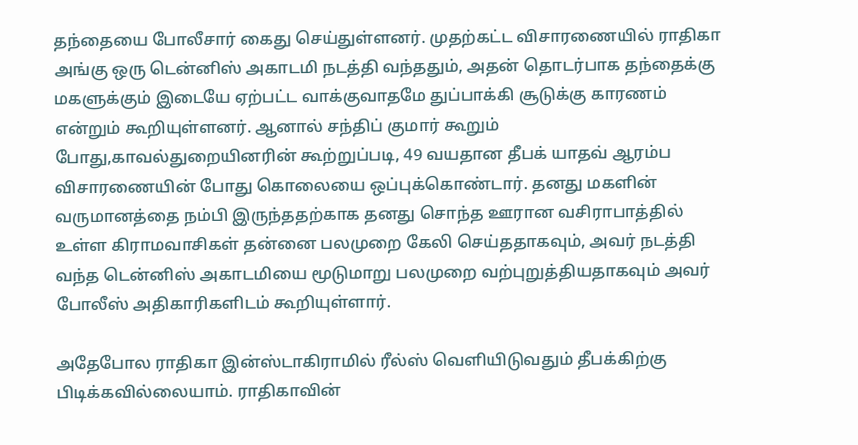தந்தையை போலீசார் கைது செய்துள்ளனர். முதற்கட்ட விசாரணையில் ராதிகா அங்கு ஒரு டென்னிஸ் அகாடமி நடத்தி வந்ததும், அதன் தொடர்பாக தந்தைக்கு மகளுக்கும் இடையே ஏற்பட்ட வாக்குவாதமே துப்பாக்கி சூடுக்கு காரணம் என்றும் கூறியுள்ளனர். ஆனால் சந்திப் குமார் கூறும் போது,காவல்துறையினரின் கூற்றுப்படி, 49 வயதான தீபக் யாதவ் ஆரம்ப விசாரணையின் போது கொலையை ஒப்புக்கொண்டார். தனது மகளின் வருமானத்தை நம்பி இருந்ததற்காக தனது சொந்த ஊரான வசிராபாத்தில் உள்ள கிராமவாசிகள் தன்னை பலமுறை கேலி செய்ததாகவும், அவர் நடத்தி வந்த டென்னிஸ் அகாடமியை மூடுமாறு பலமுறை வற்புறுத்தியதாகவும் அவர் போலீஸ் அதிகாரிகளிடம் கூறியுள்ளார்.

அதேபோல ராதிகா இன்ஸ்டாகிராமில் ரீல்ஸ் வெளியிடுவதும் தீபக்கிற்கு பிடிக்கவில்லையாம். ராதிகாவின்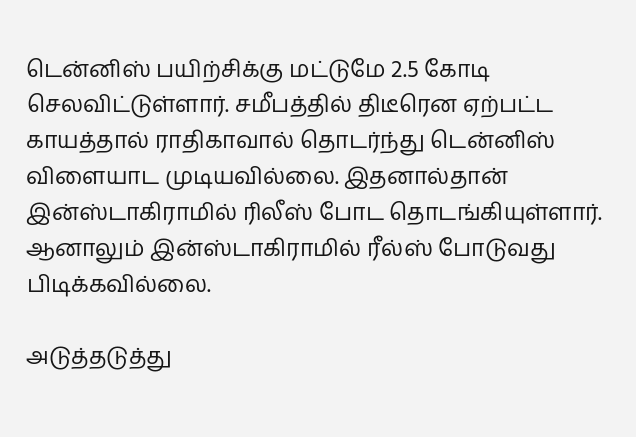டென்னிஸ் பயிற்சிக்கு மட்டுமே 2.5 கோடி செலவிட்டுள்ளார். சமீபத்தில் திடீரென ஏற்பட்ட காயத்தால் ராதிகாவால் தொடர்ந்து டென்னிஸ்  விளையாட முடியவில்லை. இதனால்தான் இன்ஸ்டாகிராமில் ரிலீஸ் போட தொடங்கியுள்ளார். ஆனாலும் இன்ஸ்டாகிராமில் ரீல்ஸ் போடுவது பிடிக்கவில்லை.

அடுத்தடுத்து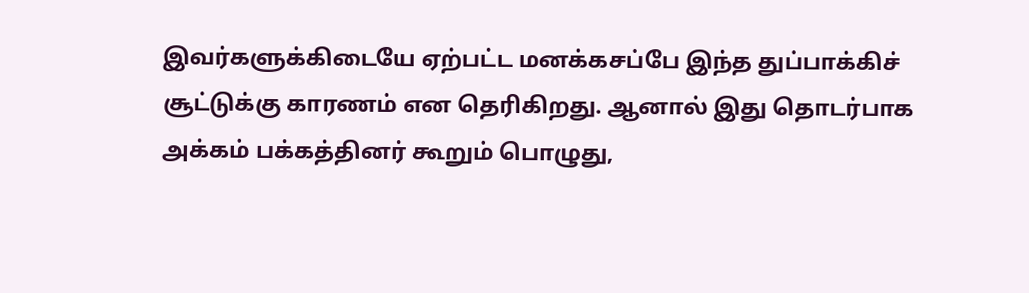இவர்களுக்கிடையே ஏற்பட்ட மனக்கசப்பே இந்த துப்பாக்கிச் சூட்டுக்கு காரணம் என தெரிகிறது. ஆனால் இது தொடர்பாக அக்கம் பக்கத்தினர் கூறும் பொழுது,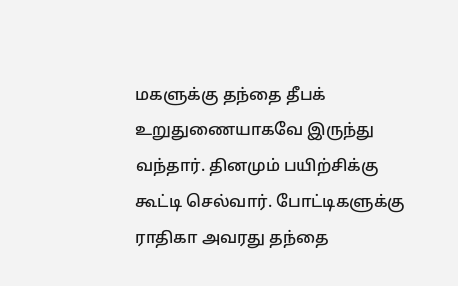மகளுக்கு தந்தை தீபக் உறுதுணையாகவே இருந்து வந்தார். தினமும் பயிற்சிக்கு கூட்டி செல்வார். போட்டிகளுக்கு ராதிகா அவரது தந்தை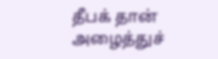தீபக் தான் அழைத்துச்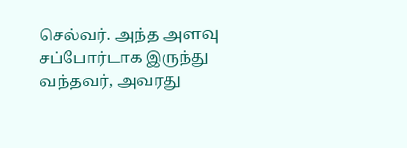செல்வர். அந்த அளவு சப்போர்டாக இருந்து வந்தவர், அவரது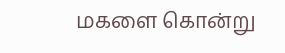மகளை கொன்று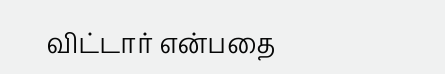விட்டார் என்பதை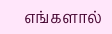எங்களால்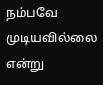நம்பவே முடியவில்லை என்று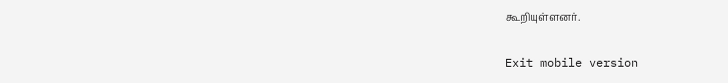கூறியுள்ளனர்.

Exit mobile version